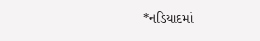*નડિયાદમાં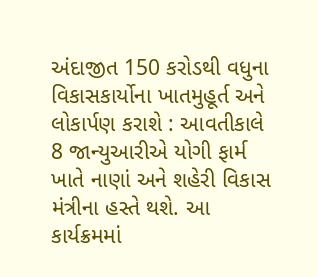અંદાજીત 150 કરોડથી વધુના વિકાસકાર્યોના ખાતમુહૂર્ત અને લોકાર્પણ કરાશે : આવતીકાલે 8 જાન્યુઆરીએ યોગી ફાર્મ ખાતે નાણાં અને શહેરી વિકાસ મંત્રીના હસ્તે થશે. આ કાર્યક્રમમાં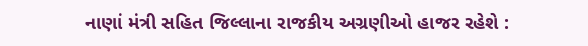નાણાં મંત્રી સહિત જિલ્લાના રાજકીય અગ્રણીઓ હાજર રહેશે :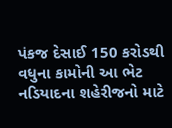પંકજ દેસાઈ 150 કરોડથી વધુના કામોની આ ભેટ નડિયાદના શહેરીજનો માટે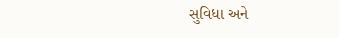સુવિધા અને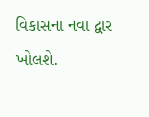વિકાસના નવા દ્વાર ખોલશે.